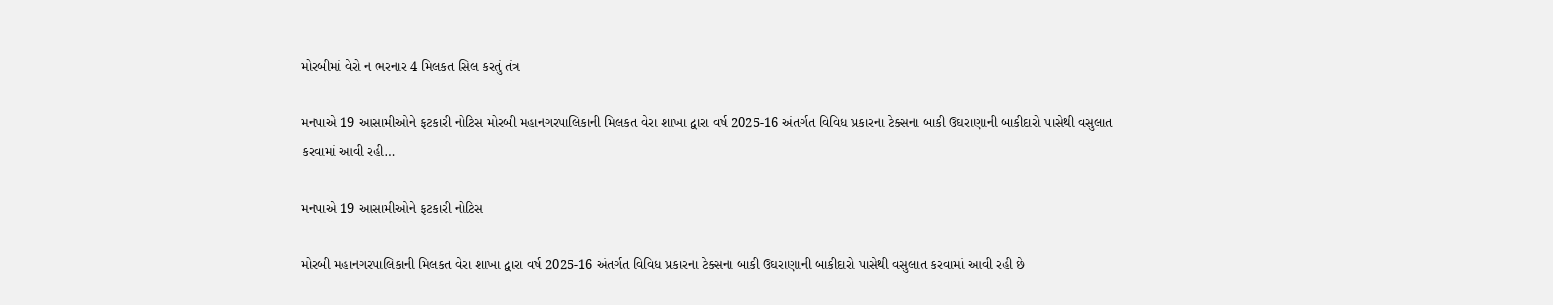મોરબીમાં વેરો ન ભરનાર 4 મિલકત સિલ કરતું તંત્ર

મનપાએ 19 આસામીઓને ફટકારી નોટિસ મોરબી મહાનગરપાલિકાની મિલકત વેરા શાખા દ્વારા વર્ષ 2025-16 અંતર્ગત વિવિધ પ્રકારના ટેક્સના બાકી ઉઘરાણાની બાકીદારો પાસેથી વસુલાત કરવામાં આવી રહી…

મનપાએ 19 આસામીઓને ફટકારી નોટિસ

મોરબી મહાનગરપાલિકાની મિલકત વેરા શાખા દ્વારા વર્ષ 2025-16 અંતર્ગત વિવિધ પ્રકારના ટેક્સના બાકી ઉઘરાણાની બાકીદારો પાસેથી વસુલાત કરવામાં આવી રહી છે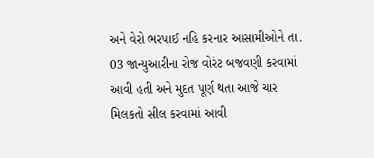અને વેરો ભરપાઈ નહિ કરનાર આસામીઓને તા. 03 જાન્યુઆરીના રોજ વોરંટ બજવણી કરવામાં આવી હતી અને મુદત પૂર્ણ થતા આજે ચાર મિલકતો સીલ કરવામાં આવી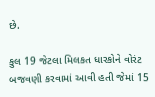છે.

કુલ 19 જેટલા મિલકત ધારકોને વોરંટ બજવણી કરવામાં આવી હતી જેમાં 15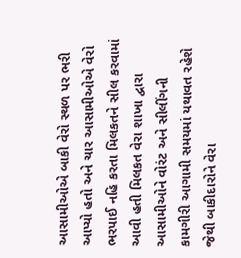આસામીઓએ બાકી વેરો સ્થળ પર ભરી આપ્યો હતો અને ચાર આસામીઓએ વેરો ભરપાઈ નહિ કરતા મિલકતને સીલ કરવામાં આવી હતી મિલકત વેરા શાખા દ્વારા આસામીઓને વોરંટ અને સીલીંગની કામગીરી આગામી સમયમાં યથાવત રહેશે જેથી બાકીદારોને વેરા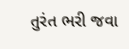તુરંત ભરી જવા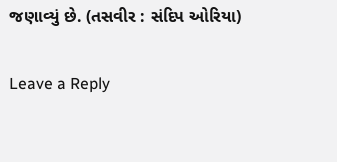જણાવ્યું છે. (તસવીર : સંદિપ ઓરિયા)

Leave a Reply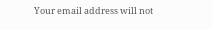Your email address will not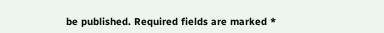be published. Required fields are marked *